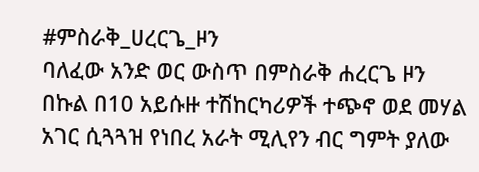#ምስራቅ_ሀረርጌ_ዞን
ባለፈው አንድ ወር ውስጥ በምስራቅ ሐረርጌ ዞን በኩል በ10 አይሱዙ ተሽከርካሪዎች ተጭኖ ወደ መሃል አገር ሲጓጓዝ የነበረ አራት ሚሊየን ብር ግምት ያለው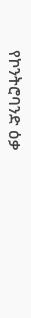የኮንትሮባንድ ዕቃ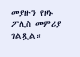መያዙን የዞኑ ፖሊስ መምሪያ ገልጿል።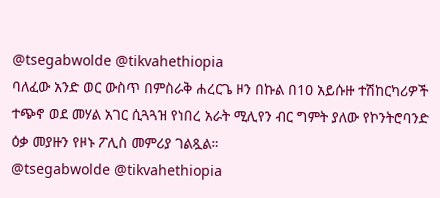@tsegabwolde @tikvahethiopia
ባለፈው አንድ ወር ውስጥ በምስራቅ ሐረርጌ ዞን በኩል በ10 አይሱዙ ተሽከርካሪዎች ተጭኖ ወደ መሃል አገር ሲጓጓዝ የነበረ አራት ሚሊየን ብር ግምት ያለው የኮንትሮባንድ ዕቃ መያዙን የዞኑ ፖሊስ መምሪያ ገልጿል።
@tsegabwolde @tikvahethiopia